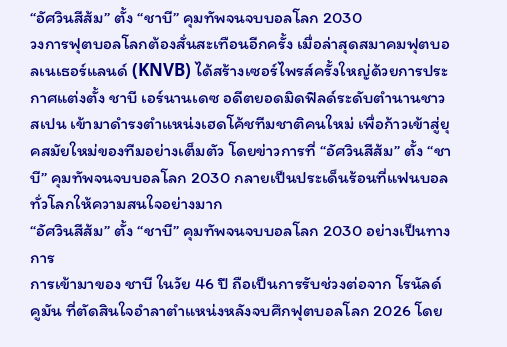“อัศวินสีส้ม” ตั้ง “ชาบี” คุมทัพจนจบบอลโลก 2030
วงการฟุตบอลโลกต้องสั่นสะเทือนอีกครั้ง เมื่อล่าสุดสมาคมฟุตบอลเนเธอร์แลนด์ (KNVB) ได้สร้างเซอร์ไพรส์ครั้งใหญ่ด้วยการประกาศแต่งตั้ง ชาบี เอร์นานเดซ อดีตยอดมิดฟิลด์ระดับตำนานชาวสเปน เข้ามาดำรงตำแหน่งเฮดโค้ชทีมชาติคนใหม่ เพื่อก้าวเข้าสู่ยุคสมัยใหม่ของทีมอย่างเต็มตัว โดยข่าวการที่ “อัศวินสีส้ม” ตั้ง “ชาบี” คุมทัพจนจบบอลโลก 2030 กลายเป็นประเด็นร้อนที่แฟนบอลทั่วโลกให้ความสนใจอย่างมาก
“อัศวินสีส้ม” ตั้ง “ชาบี” คุมทัพจนจบบอลโลก 2030 อย่างเป็นทางการ
การเข้ามาของ ชาบี ในวัย 46 ปี ถือเป็นการรับช่วงต่อจาก โรนัลด์ คูมัน ที่ตัดสินใจอำลาตำแหน่งหลังจบศึกฟุตบอลโลก 2026 โดย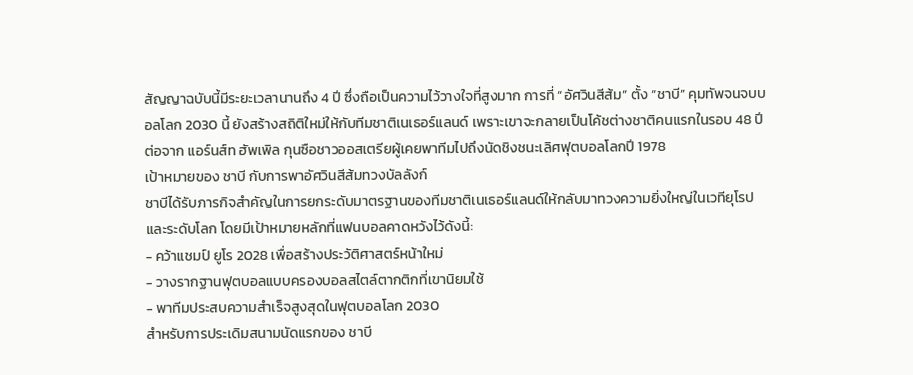สัญญาฉบับนี้มีระยะเวลานานถึง 4 ปี ซึ่งถือเป็นความไว้วางใจที่สูงมาก การที่ “อัศวินสีส้ม” ตั้ง “ชาบี” คุมทัพจนจบบอลโลก 2030 นี้ ยังสร้างสถิติใหม่ให้กับทีมชาติเนเธอร์แลนด์ เพราะเขาจะกลายเป็นโค้ชต่างชาติคนแรกในรอบ 48 ปี ต่อจาก แอร์นส์ท ฮัพเพิล กุนซือชาวออสเตรียผู้เคยพาทีมไปถึงนัดชิงชนะเลิศฟุตบอลโลกปี 1978
เป้าหมายของ ชาบี กับการพาอัศวินสีส้มทวงบัลลังก์
ชาบีได้รับภารกิจสำคัญในการยกระดับมาตรฐานของทีมชาติเนเธอร์แลนด์ให้กลับมาทวงความยิ่งใหญ่ในเวทียุโรปและระดับโลก โดยมีเป้าหมายหลักที่แฟนบอลคาดหวังไว้ดังนี้:
- คว้าแชมป์ ยูโร 2028 เพื่อสร้างประวัติศาสตร์หน้าใหม่
- วางรากฐานฟุตบอลแบบครองบอลสไตล์ตากติกที่เขานิยมใช้
- พาทีมประสบความสำเร็จสูงสุดในฟุตบอลโลก 2030
สำหรับการประเดิมสนามนัดแรกของ ชาบี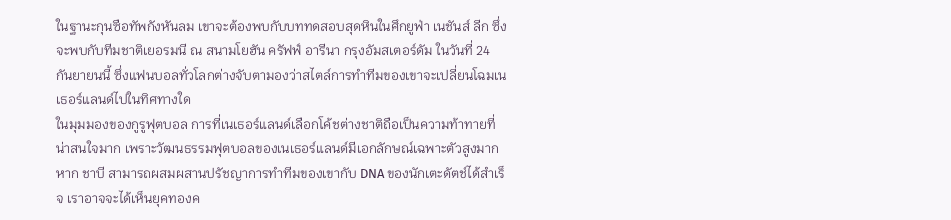ในฐานะกุนซือทัพกังหันลม เขาจะต้องพบกับบททดสอบสุดหินในศึกยูฟ่า เนชันส์ ลีก ซึ่งจะพบกับทีมชาติเยอรมนี ณ สนามโยฮัน ครัฟฟ์ อารีนา กรุงอัมสเตอร์ดัม ในวันที่ 24 กันยายนนี้ ซึ่งแฟนบอลทั่วโลกต่างจับตามองว่าสไตล์การทำทีมของเขาจะเปลี่ยนโฉมเนเธอร์แลนด์ไปในทิศทางใด
ในมุมมองของกูรูฟุตบอล การที่เนเธอร์แลนด์เลือกโค้ชต่างชาติถือเป็นความท้าทายที่น่าสนใจมาก เพราะวัฒนธรรมฟุตบอลของเนเธอร์แลนด์มีเอกลักษณ์เฉพาะตัวสูงมาก หาก ชาบี สามารถผสมผสานปรัชญาการทำทีมของเขากับ DNA ของนักเตะดัตช์ได้สำเร็จ เราอาจจะได้เห็นยุคทองค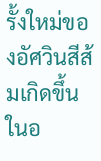รั้งใหม่ของอัศวินสีส้มเกิดขึ้นในอ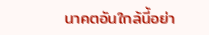นาคตอันใกล้นี้อย่า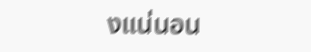งแน่นอน